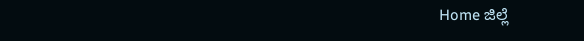Home ಜಿಲ್ಲೆ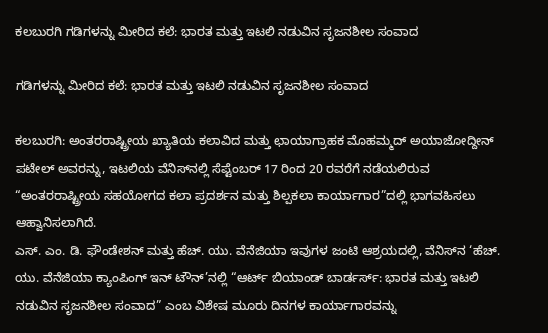ಕಲಬುರಗಿ ಗಡಿಗಳನ್ನು ಮೀರಿದ ಕಲೆ: ಭಾರತ ಮತ್ತು ಇಟಲಿ ನಡುವಿನ ಸೃಜನಶೀಲ ಸಂವಾದ

ಗಡಿಗಳನ್ನು ಮೀರಿದ ಕಲೆ: ಭಾರತ ಮತ್ತು ಇಟಲಿ ನಡುವಿನ ಸೃಜನಶೀಲ ಸಂವಾದ

ಕಲಬುರಗಿ: ಅಂತರರಾಷ್ಟ್ರೀಯ ಖ್ಯಾತಿಯ ಕಲಾವಿದ ಮತ್ತು ಛಾಯಾಗ್ರಾಹಕ ಮೊಹಮ್ಮದ್ ಅಯಾಜೋದ್ದೀನ್ ಪಟೇಲ್ ಅವರನ್ನು, ಇಟಲಿಯ ವೆನಿಸ್‍ನಲ್ಲಿ ಸೆಪ್ಟೆಂಬರ್ 17 ರಿಂದ 20 ರವರೆಗೆ ನಡೆಯಲಿರುವ “ಅಂತರರಾಷ್ಟ್ರೀಯ ಸಹಯೋಗದ ಕಲಾ ಪ್ರದರ್ಶನ ಮತ್ತು ಶಿಲ್ಪಕಲಾ ಕಾರ್ಯಾಗಾರ”ದಲ್ಲಿ ಭಾಗವಹಿಸಲು ಆಹ್ವಾನಿಸಲಾಗಿದೆ.
ಎಸ್. ಎಂ. ಡಿ. ಫೌಂಡೇಶನ್ ಮತ್ತು ಹೆಚ್. ಯು. ವೆನೆಜಿಯಾ ಇವುಗಳ ಜಂಟಿ ಆಶ್ರಯದಲ್ಲಿ, ವೆನಿಸ್‍ನ ‘ಹೆಚ್. ಯು. ವೆನೆಜಿಯಾ ಕ್ಯಾಂಪಿಂಗ್ ಇನ್ ಟೌನ್’ನಲ್ಲಿ “ಆರ್ಟ್ ಬಿಯಾಂಡ್ ಬಾರ್ಡರ್ಸ್: ಭಾರತ ಮತ್ತು ಇಟಲಿ ನಡುವಿನ ಸೃಜನಶೀಲ ಸಂವಾದ” ಎಂಬ ವಿಶೇಷ ಮೂರು ದಿನಗಳ ಕಾರ್ಯಾಗಾರವನ್ನು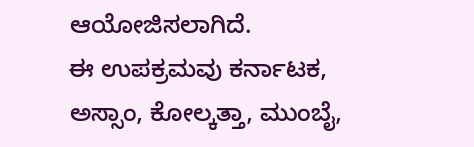ಆಯೋಜಿಸಲಾಗಿದೆ.
ಈ ಉಪಕ್ರಮವು ಕರ್ನಾಟಕ, ಅಸ್ಸಾಂ, ಕೋಲ್ಕತ್ತಾ, ಮುಂಬೈ,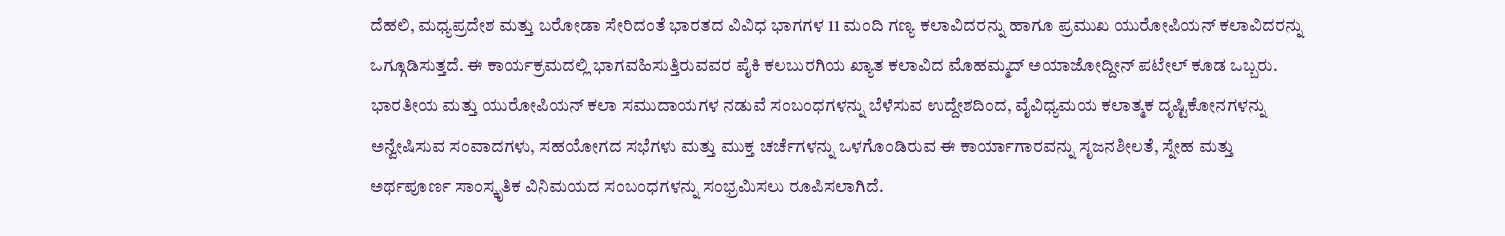ದೆಹಲಿ, ಮಧ್ಯಪ್ರದೇಶ ಮತ್ತು ಬರೋಡಾ ಸೇರಿದಂತೆ ಭಾರತದ ವಿವಿಧ ಭಾಗಗಳ 11 ಮಂದಿ ಗಣ್ಯ ಕಲಾವಿದರನ್ನು ಹಾಗೂ ಪ್ರಮುಖ ಯುರೋಪಿಯನ್ ಕಲಾವಿದರನ್ನು ಒಗ್ಗೂಡಿಸುತ್ತದೆ. ಈ ಕಾರ್ಯಕ್ರಮದಲ್ಲಿ ಭಾಗವಹಿಸುತ್ತಿರುವವರ ಪೈಕಿ ಕಲಬುರಗಿಯ ಖ್ಯಾತ ಕಲಾವಿದ ಮೊಹಮ್ಮದ್ ಅಯಾಜೋದ್ದೀನ್ ಪಟೇಲ್ ಕೂಡ ಒಬ್ಬರು.
ಭಾರತೀಯ ಮತ್ತು ಯುರೋಪಿಯನ್ ಕಲಾ ಸಮುದಾಯಗಳ ನಡುವೆ ಸಂಬಂಧಗಳನ್ನು ಬೆಳೆಸುವ ಉದ್ದೇಶದಿಂದ, ವೈವಿಧ್ಯಮಯ ಕಲಾತ್ಮಕ ದೃಷ್ಟಿಕೋನಗಳನ್ನು ಅನ್ವೇಷಿಸುವ ಸಂವಾದಗಳು, ಸಹಯೋಗದ ಸಭೆಗಳು ಮತ್ತು ಮುಕ್ತ ಚರ್ಚೆಗಳನ್ನು ಒಳಗೊಂಡಿರುವ ಈ ಕಾರ್ಯಾಗಾರವನ್ನು ಸೃಜನಶೀಲತೆ, ಸ್ನೇಹ ಮತ್ತು ಅರ್ಥಪೂರ್ಣ ಸಾಂಸ್ಕೃತಿಕ ವಿನಿಮಯದ ಸಂಬಂಧಗಳನ್ನು ಸಂಭ್ರಮಿಸಲು ರೂಪಿಸಲಾಗಿದೆ.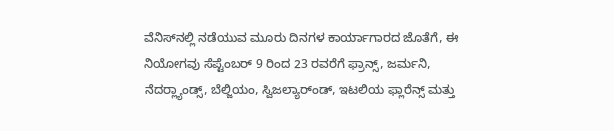ವೆನಿಸ್‍ನಲ್ಲಿ ನಡೆಯುವ ಮೂರು ದಿನಗಳ ಕಾರ್ಯಾಗಾರದ ಜೊತೆಗೆ, ಈ ನಿಯೋಗವು ಸೆಪ್ಟೆಂಬರ್ 9 ರಿಂದ 23 ರವರೆಗೆ ಫ್ರಾನ್ಸ್, ಜರ್ಮನಿ, ನೆದರ್‍ಲ್ಯಾಂಡ್ಸ್, ಬೆಲ್ಜಿಯಂ, ಸ್ವಿಜಲ್ಯಾರ್ಂಡ್, ಇಟಲಿಯ ಫ್ಲಾರೆನ್ಸ್ ಮತ್ತು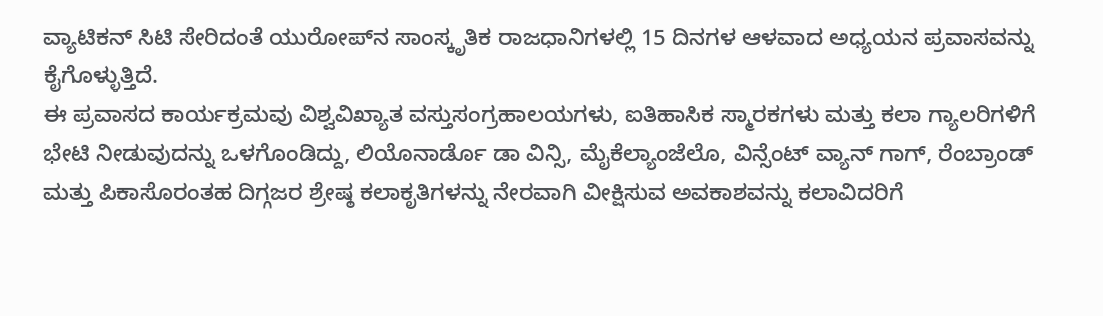ವ್ಯಾಟಿಕನ್ ಸಿಟಿ ಸೇರಿದಂತೆ ಯುರೋಪ್‍ನ ಸಾಂಸ್ಕೃತಿಕ ರಾಜಧಾನಿಗಳಲ್ಲಿ 15 ದಿನಗಳ ಆಳವಾದ ಅಧ್ಯಯನ ಪ್ರವಾಸವನ್ನು ಕೈಗೊಳ್ಳುತ್ತಿದೆ.
ಈ ಪ್ರವಾಸದ ಕಾರ್ಯಕ್ರಮವು ವಿಶ್ವವಿಖ್ಯಾತ ವಸ್ತುಸಂಗ್ರಹಾಲಯಗಳು, ಐತಿಹಾಸಿಕ ಸ್ಮಾರಕಗಳು ಮತ್ತು ಕಲಾ ಗ್ಯಾಲರಿಗಳಿಗೆ ಭೇಟಿ ನೀಡುವುದನ್ನು ಒಳಗೊಂಡಿದ್ದು, ಲಿಯೊನಾರ್ಡೊ ಡಾ ವಿನ್ಸಿ, ಮೈಕೆಲ್ಯಾಂಜೆಲೊ, ವಿನ್ಸೆಂಟ್ ವ್ಯಾನ್ ಗಾಗ್, ರೆಂಬ್ರಾಂಡ್ ಮತ್ತು ಪಿಕಾಸೊರಂತಹ ದಿಗ್ಗಜರ ಶ್ರೇಷ್ಠ ಕಲಾಕೃತಿಗಳನ್ನು ನೇರವಾಗಿ ವೀಕ್ಷಿಸುವ ಅವಕಾಶವನ್ನು ಕಲಾವಿದರಿಗೆ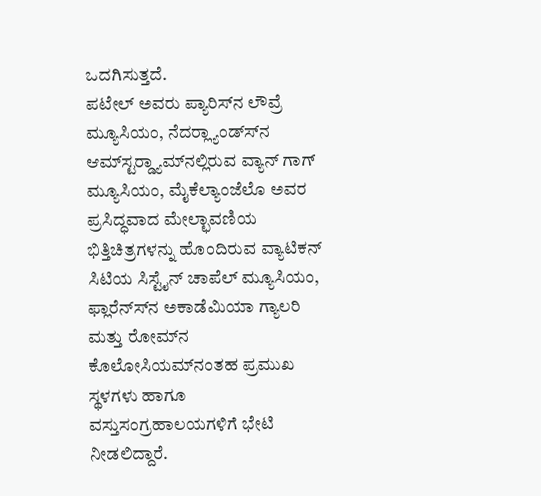ಒದಗಿಸುತ್ತದೆ.
ಪಟೇಲ್ ಅವರು ಪ್ಯಾರಿಸ್‍ನ ಲೌವ್ರೆ ಮ್ಯೂಸಿಯಂ, ನೆದರ್‍ಲ್ಯಾಂಡ್ಸ್‍ನ ಆಮ್‍ಸ್ಟರ್‍ಡ್ಯಾಮ್‍ನಲ್ಲಿರುವ ವ್ಯಾನ್ ಗಾಗ್ ಮ್ಯೂಸಿಯಂ, ಮೈಕೆಲ್ಯಾಂಜೆಲೊ ಅವರ ಪ್ರಸಿದ್ಧವಾದ ಮೇಲ್ಛಾವಣಿಯ ಭಿತ್ತಿಚಿತ್ರಗಳನ್ನು ಹೊಂದಿರುವ ವ್ಯಾಟಿಕನ್ ಸಿಟಿಯ ಸಿಸ್ಟೈನ್ ಚಾಪೆಲ್ ಮ್ಯೂಸಿಯಂ, ಫ್ಲಾರೆನ್ಸ್‍ನ ಅಕಾಡೆಮಿಯಾ ಗ್ಯಾಲರಿ ಮತ್ತು ರೋಮ್‍ನ ಕೊಲೋಸಿಯಮ್‍ನಂತಹ ಪ್ರಮುಖ ಸ್ಥಳಗಳು ಹಾಗೂ ವಸ್ತುಸಂಗ್ರಹಾಲಯಗಳಿಗೆ ಭೇಟಿ ನೀಡಲಿದ್ದಾರೆ.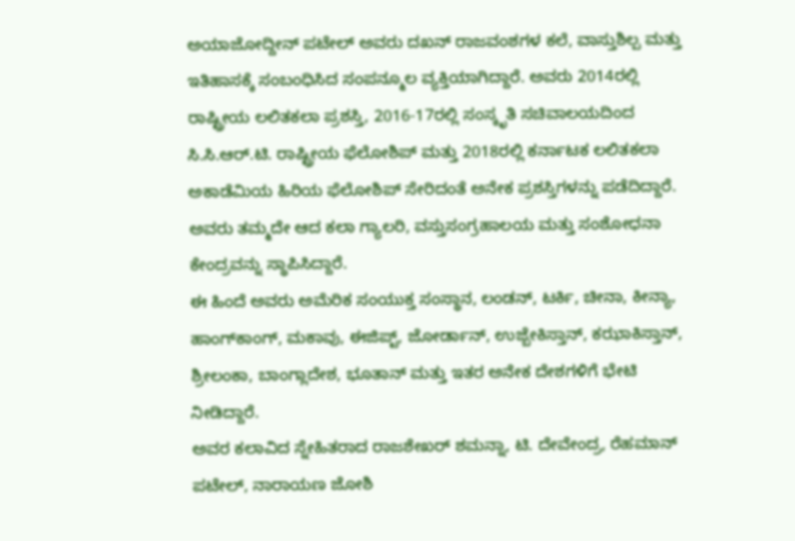ಅಯಾಜೋದ್ದೀನ್ ಪಟೇಲ್ ಅವರು ದಖನ್ ರಾಜವಂಶಗಳ ಕಲೆ, ವಾಸ್ತುಶಿಲ್ಪ ಮತ್ತು ಇತಿಹಾಸಕ್ಕೆ ಸಂಬಂಧಿಸಿದ ಸಂಪನ್ಮೂಲ ವ್ಯಕ್ತಿಯಾಗಿದ್ದಾರೆ. ಅವರು 2014ರಲ್ಲಿ ರಾಷ್ಟ್ರೀಯ ಲಲಿತಕಲಾ ಪ್ರಶಸ್ತಿ, 2016-17ರಲ್ಲಿ ಸಂಸ್ಕೃತಿ ಸಚಿವಾಲಯದಿಂದ ಸಿ.ಸಿ.ಆರ್.ಟಿ. ರಾಷ್ಟ್ರೀಯ ಫೆಲೋಶಿಪ್ ಮತ್ತು 2018ರಲ್ಲಿ ಕರ್ನಾಟಕ ಲಲಿತಕಲಾ ಅಕಾಡೆಮಿಯ ಹಿರಿಯ ಫೆಲೋಶಿಪ್ ಸೇರಿದಂತೆ ಅನೇಕ ಪ್ರಶಸ್ತಿಗಳನ್ನು ಪಡೆದಿದ್ದಾರೆ. ಅವರು ತಮ್ಮದೇ ಆದ ಕಲಾ ಗ್ಯಾಲರಿ, ವಸ್ತುಸಂಗ್ರಹಾಲಯ ಮತ್ತು ಸಂಶೋಧನಾ ಕೇಂದ್ರವನ್ನು ಸ್ಥಾಪಿಸಿದ್ದಾರೆ.
ಈ ಹಿಂದೆ ಅವರು ಅಮೆರಿಕ ಸಂಯುಕ್ತ ಸಂಸ್ಥಾನ, ಲಂಡನ್, ಟರ್ಕಿ, ಚೀನಾ, ಕೀನ್ಯಾ, ಹಾಂಗ್‍ಕಾಂಗ್, ಮಕಾವು, ಈಜಿಪ್ಟ್, ಜೋರ್ಡಾನ್, ಉಜ್ಬೇಕಿಸ್ತಾನ್, ಕಝಾಕಿಸ್ತಾನ್, ಶ್ರೀಲಂಕಾ, ಬಾಂಗ್ಲಾದೇಶ, ಭೂತಾನ್ ಮತ್ತು ಇತರ ಅನೇಕ ದೇಶಗಳಿಗೆ ಭೇಟಿ ನೀಡಿದ್ದಾರೆ.
ಅವರ ಕಲಾವಿದ ಸ್ನೇಹಿತರಾದ ರಾಜಶೇಖರ್ ಶಮನ್ನಾ, ಟಿ. ದೇವೇಂದ್ರ, ರೆಹಮಾನ್ ಪಟೇಲ್, ನಾರಾಯಣ ಜೋಶಿ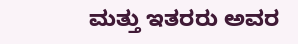ಮತ್ತು ಇತರರು ಅವರ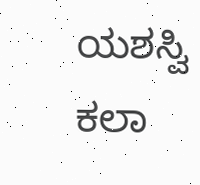ಯಶಸ್ವಿ ಕಲಾ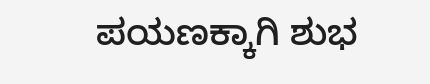ಪಯಣಕ್ಕಾಗಿ ಶುಭ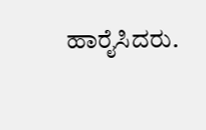ಹಾರೈಸಿದರು.